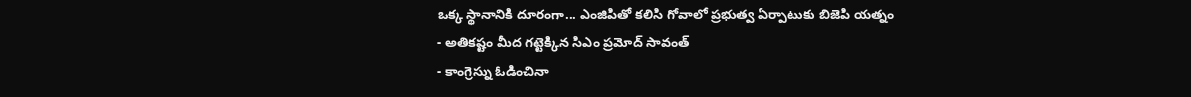ఒక్క స్థానానికి దూరంగా... ఎంజిపితో కలిసి గోవాలో ప్రభుత్వ ఏర్పాటుకు బిజెపి యత్నం
- అతికష్టం మీద గట్టెక్కిన సిఎం ప్రమోద్ సావంత్
- కాంగ్రెస్ను ఓడించినా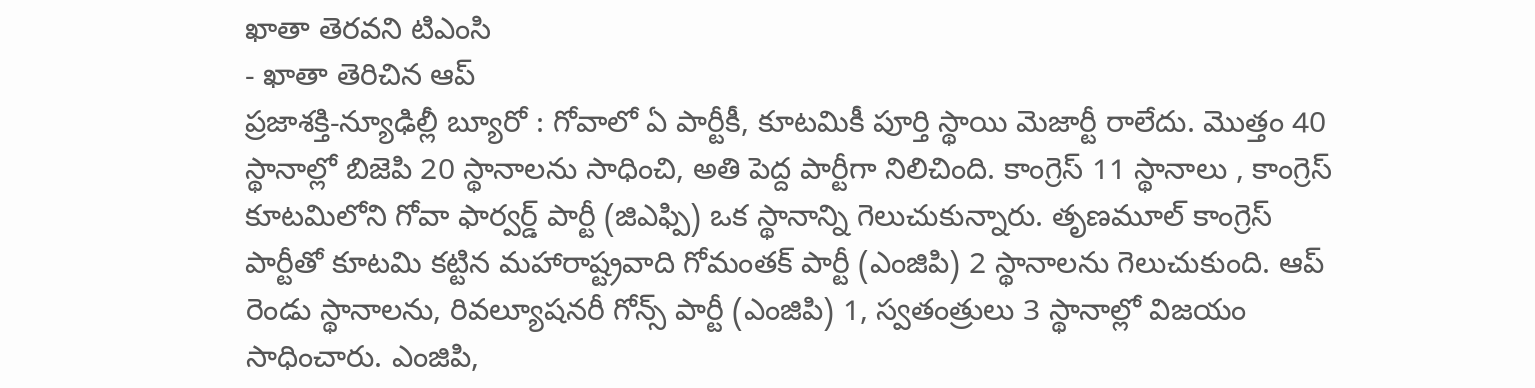ఖాతా తెరవని టిఎంసి
- ఖాతా తెరిచిన ఆప్
ప్రజాశక్తి-న్యూఢిల్లీ బ్యూరో : గోవాలో ఏ పార్టీకీ, కూటమికీ పూర్తి స్థాయి మెజార్టీ రాలేదు. మొత్తం 40 స్థానాల్లో బిజెపి 20 స్థానాలను సాధించి, అతి పెద్ద పార్టీగా నిలిచింది. కాంగ్రెస్ 11 స్థానాలు , కాంగ్రెస్ కూటమిలోని గోవా ఫార్వర్డ్ పార్టీ (జిఎఫ్పి) ఒక స్థానాన్ని గెలుచుకున్నారు. తృణమూల్ కాంగ్రెస్ పార్టీతో కూటమి కట్టిన మహారాష్ట్రవాది గోమంతక్ పార్టీ (ఎంజిపి) 2 స్థానాలను గెలుచుకుంది. ఆప్ రెండు స్థానాలను, రివల్యూషనరీ గోన్స్ పార్టీ (ఎంజిపి) 1, స్వతంత్రులు 3 స్థానాల్లో విజయం సాధించారు. ఎంజిపి,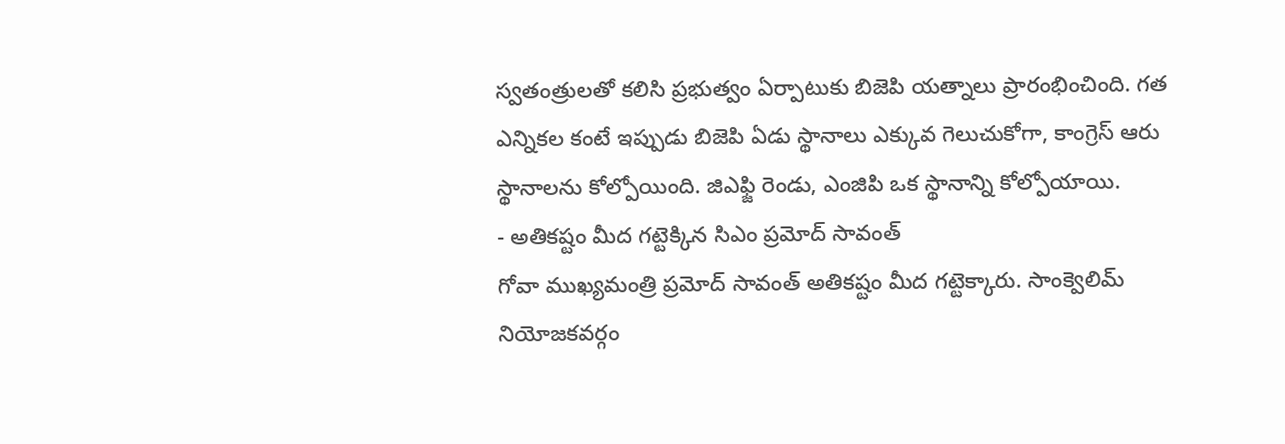స్వతంత్రులతో కలిసి ప్రభుత్వం ఏర్పాటుకు బిజెపి యత్నాలు ప్రారంభించింది. గత ఎన్నికల కంటే ఇప్పుడు బిజెపి ఏడు స్థానాలు ఎక్కువ గెలుచుకోగా, కాంగ్రెస్ ఆరు స్థానాలను కోల్పోయింది. జిఎఫ్జి రెండు, ఎంజిపి ఒక స్థానాన్ని కోల్పోయాయి.
- అతికష్టం మీద గట్టెక్కిన సిఎం ప్రమోద్ సావంత్
గోవా ముఖ్యమంత్రి ప్రమోద్ సావంత్ అతికష్టం మీద గట్టెక్కారు. సాంక్వెలిమ్ నియోజకవర్గం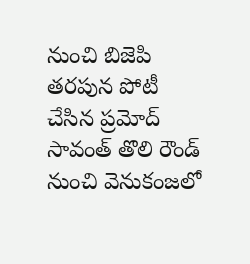నుంచి బిజెపి తరపున పోటీ చేసిన ప్రమోద్ సావంత్ తొలి రౌండ్ నుంచి వెనుకంజలో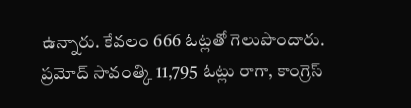ఉన్నారు. కేవలం 666 ఓట్లతో గెలుపొందారు. ప్రమోద్ సావంత్కి 11,795 ఓట్లు రాగా, కాంగ్రెస్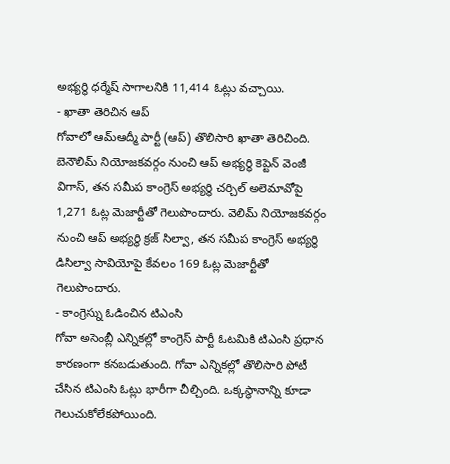అభ్యర్థి ధర్మేష్ సాగాలనికి 11,414 ఓట్లు వచ్చాయి.
- ఖాతా తెరిచిన ఆప్
గోవాలో ఆమ్ఆద్మీ పార్టీ (ఆప్) తొలిసారి ఖాతా తెరిచింది. బెనౌలిమ్ నియోజకవర్గం నుంచి ఆప్ అభ్యర్థి కెప్టెన్ వెంజీ విగాస్, తన సమీప కాంగ్రెస్ అభ్యర్థి చర్చిల్ అలెమావోపై 1,271 ఓట్ల మెజార్టీతో గెలుపొందారు. వెలిమ్ నియోజకవర్గం నుంచి ఆప్ అభ్యర్థి క్రజ్ సిల్వా, తన సమీప కాంగ్రెస్ అభ్యర్థి డిసిల్వా సావియోపై కేవలం 169 ఓట్ల మెజార్టీతో గెలుపొందారు.
- కాంగ్రెస్ను ఓడించిన టిఎంసి
గోవా అసెంబ్లీ ఎన్నికల్లో కాంగ్రెస్ పార్టీ ఓటమికి టిఎంసి ప్రధాన కారణంగా కనబడుతుంది. గోవా ఎన్నికల్లో తొలిసారి పోటీ చేసిన టిఎంసి ఓట్లు భారీగా చీల్చింది. ఒక్కస్థానాన్ని కూడా గెలుచుకోలేకపోయింది.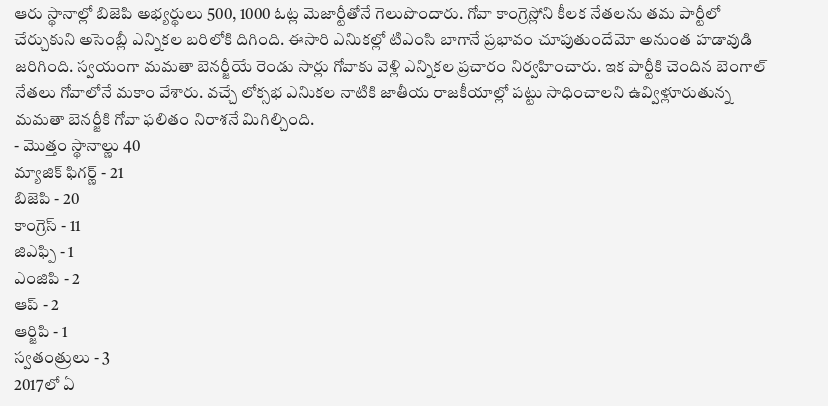ఆరు స్థానాల్లో బిజెపి అభ్యర్థులు 500, 1000 ఓట్ల మెజార్టీతోనే గెలుపొందారు. గోవా కాంగ్రెస్లోని కీలక నేతలను తమ పార్టీలో చేర్చుకుని అసెంబ్లీ ఎన్నికల బరిలోకి దిగింది. ఈసారి ఎనిుకల్లో టిఎంసి బాగానే ప్రభావం చూపుతుందేమో అనుంత హడావుడి జరిగింది. స్వయంగా మమతా బెనర్జీయే రెండు సార్లు గోవాకు వెళ్లి ఎన్నికల ప్రచారం నిర్వహించారు. ఇక పార్టీకి చెందిన బెంగాల్ నేతలు గోవాలోనే మకాం వేశారు. వచ్చే లోక్సభ ఎనిుకల నాటికి జాతీయ రాజకీయాల్లో పట్టు సాధించాలని ఉవ్విళ్లూరుతున్న మమతా బెనర్జీకి గోవా ఫలితం నిరాశనే మిగిల్చింది.
- మొత్తం స్థానాల్ణు 40
మ్యాజిక్ ఫిగర్ణ్ - 21
బిజెపి - 20
కాంగ్రెస్ - 11
జిఎఫ్పి - 1
ఎంజిపి - 2
ఆప్ - 2
ఆర్జిపి - 1
స్వతంత్రులు - 3
2017లో ఏ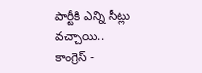పార్టీకి ఎన్ని సీట్లు వచ్చాయి..
కాంగ్రెస్ -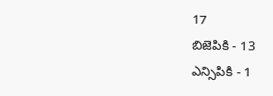17
బిజెపికి - 13
ఎన్సిపికి - 1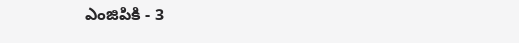ఎంజిపికి - 3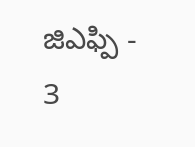జిఎఫ్పి - 3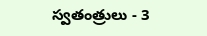స్వతంత్రులు - 3